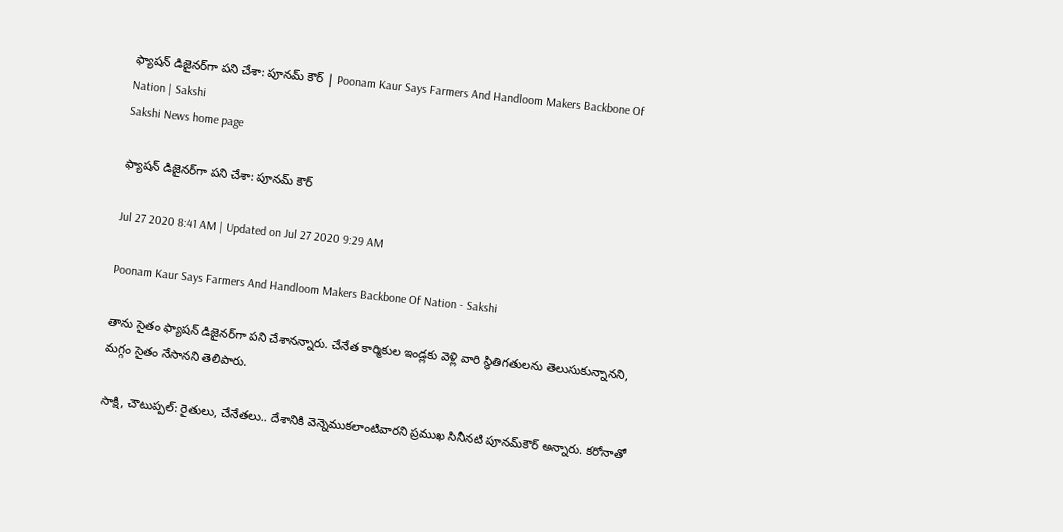ఫ్యాషన్‌ డిజైనర్‌గా పని చేశా: పూనమ్‌ కౌర్‌ | Poonam Kaur Says Farmers And Handloom Makers Backbone Of Nation | Sakshi
Sakshi News home page

ఫ్యాషన్‌ డిజైనర్‌గా పని చేశా: పూనమ్ ‌కౌర్‌

Jul 27 2020 8:41 AM | Updated on Jul 27 2020 9:29 AM

Poonam Kaur Says Farmers And Handloom Makers Backbone Of Nation - Sakshi

తాను సైతం ఫ్యాషన్‌ డిజైనర్‌గా పని చేశానన్నారు. చేనేత కార్మికుల ఇండ్లకు వెళ్లి వారి స్థితిగతులను తెలుసుకున్నానని, మగ్గం సైతం నేసానని తెలిపారు.

సాక్షి, చౌటుప్పల్‌: రైతులు, చేనేతలు.. దేశానికి వెన్నెముకలాంటివారని ప్రముఖ సినీనటి పూనమ్‌కౌర్‌ అన్నారు. కరోనాతో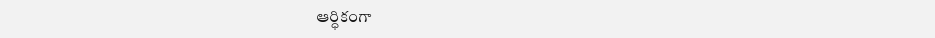ఆర్ధికంగా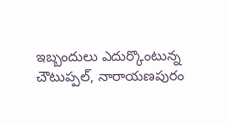ఇబ్బందులు ఎదుర్కొంటున్న చౌటుప్పల్, నారాయణపురం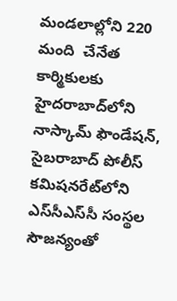మండలాల్లోని 220 మంది  చేనేత కార్మికులకు హైదరాబాద్‌లోని నాస్కామ్‌ ఫౌండేషన్, సైబరాబాద్‌ పోలీస్‌ కమిషనరేట్‌లోని ఎస్‌సీఎస్‌సీ సంస్థల సౌజన్యంతో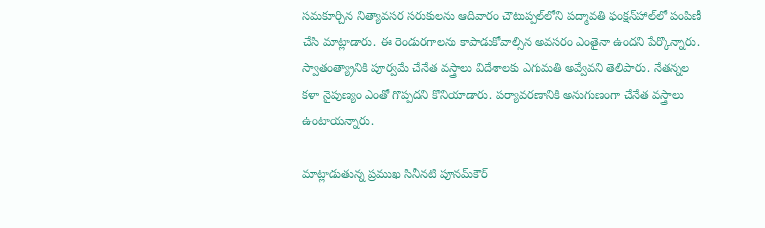సమకూర్చిన నిత్యావసర సరుకులను ఆదివారం చౌటుప్పల్‌లోని పద్మావతి ఫంక్షన్‌హాల్‌లో పంపిణీ చేసి మాట్లాడారు. ఈ రెండురగాలను కాపాడుకోవాల్సిన అవసరం ఎంతైనా ఉందని పేర్కొన్నారు. స్వాతంత్య్రానికి పూర్వమే చేనేత వస్త్రాలు విదేశాలకు ఎగుమతి అవ్వేవని తెలిపారు. నేతన్నల కళా నైపుణ్యం ఎంతో గొప్పదని కొనియాడారు. పర్యావరణానికి అనుగుణంగా చేనేత వస్త్రాలు ఉంటాయన్నారు.

మాట్లాడుతున్న ప్రముఖ సినీనటి పూనమ్‌కౌర్‌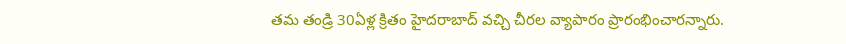తమ తండ్రి 30ఏళ్ల క్రితం హైదరాబాద్‌ వచ్చి చీరల వ్యాపారం ప్రారంభించారన్నారు.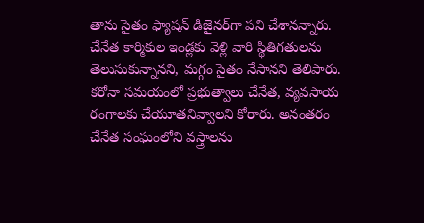తాను సైతం ఫ్యాషన్‌ డిజైనర్‌గా పని చేశానన్నారు. చేనేత కార్మికుల ఇండ్లకు వెళ్లి వారి స్థితిగతులను తెలుసుకున్నానని, మగ్గం సైతం నేసానని తెలిపారు. కరోనా సమయంలో ప్రభుత్వాలు చేనేత, వ్యవసాయ రంగాలకు చేయూతనివ్వాలని కోరారు. అనంతరం చేనేత సంఘంలోని వస్త్రాలను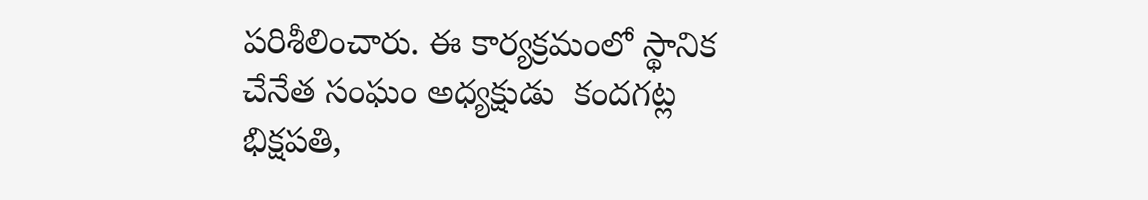పరిశీలించారు. ఈ కార్యక్రమంలో స్థానిక చేనేత సంఘం అధ్యక్షుడు  కందగట్ల భిక్షపతి,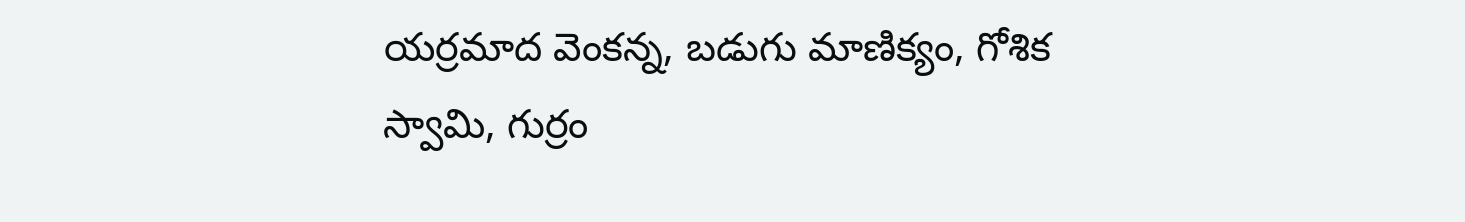యర్రమాద వెంకన్న, బడుగు మాణిక్యం, గోశిక స్వామి, గుర్రం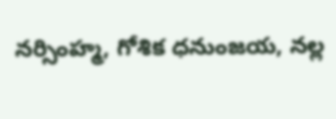నర్సింహ్మ, గోశిక ధనుంజయ, నల్ల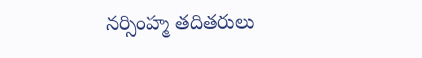నర్సింహ్మ తదితరులు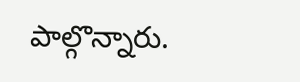పాల్గొన్నారు.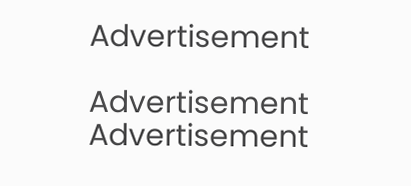Advertisement

Advertisement
Advertisement